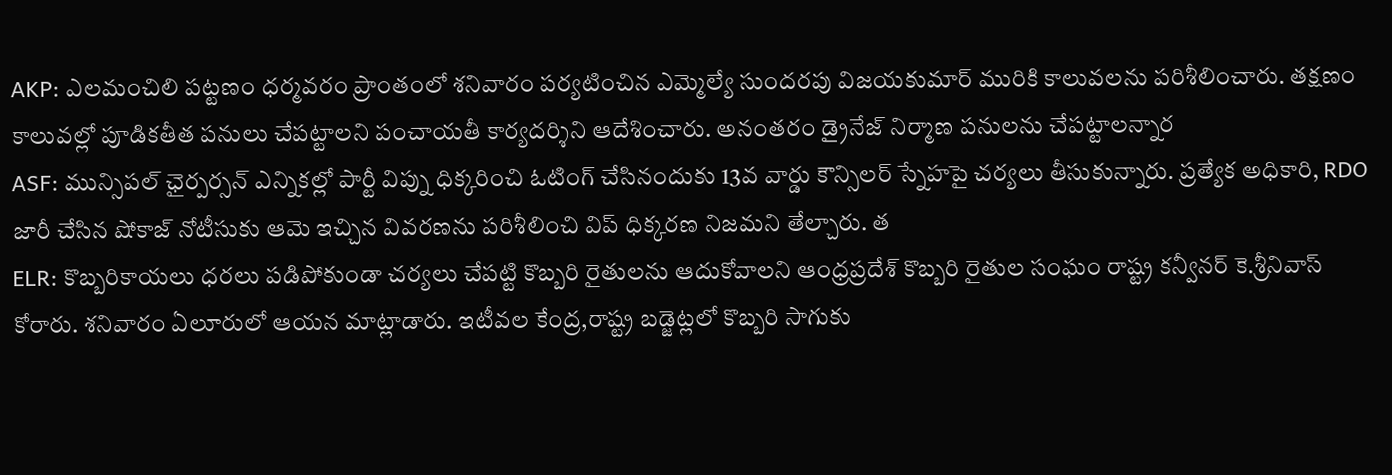AKP: ఎలమంచిలి పట్టణం ధర్మవరం ప్రాంతంలో శనివారం పర్యటించిన ఎమ్మెల్యే సుందరపు విజయకుమార్ మురికి కాలువలను పరిశీలించారు. తక్షణం కాలువల్లో పూడికతీత పనులు చేపట్టాలని పంచాయతీ కార్యదర్శిని ఆదేశించారు. అనంతరం డ్రైనేజ్ నిర్మాణ పనులను చేపట్టాలన్నార
ASF: మున్సిపల్ ఛైర్పర్సన్ ఎన్నికల్లో పార్టీ విప్ను ధిక్కరించి ఓటింగ్ చేసినందుకు 13వ వార్డు కౌన్సిలర్ స్నేహపై చర్యలు తీసుకున్నారు. ప్రత్యేక అధికారి, RDO జారీ చేసిన షోకాజ్ నోటీసుకు ఆమె ఇచ్చిన వివరణను పరిశీలించి విప్ ధిక్కరణ నిజమని తేల్చారు. త
ELR: కొబ్బరికాయలు ధరలు పడిపోకుండా చర్యలు చేపట్టి కొబ్బరి రైతులను ఆదుకోవాలని ఆంధ్రప్రదేశ్ కొబ్బరి రైతుల సంఘం రాష్ట్ర కన్వీనర్ కె.శ్రీనివాస్ కోరారు. శనివారం ఏలూరులో ఆయన మాట్లాడారు. ఇటీవల కేంద్ర,రాష్ట్ర బడ్జెట్లలో కొబ్బరి సాగుకు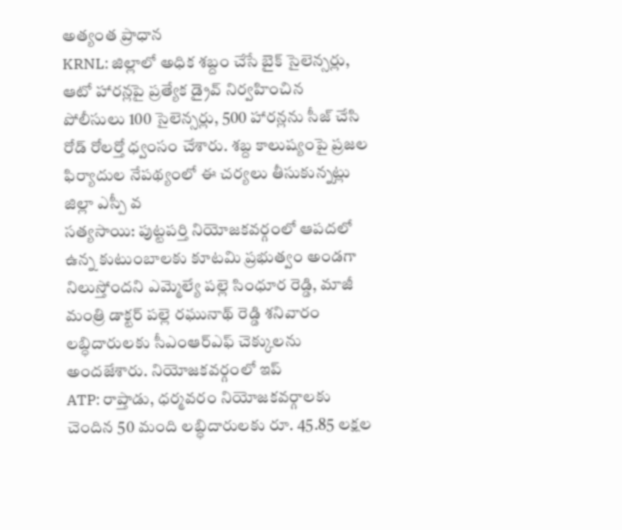అత్యంత ప్రాధాన
KRNL: జిల్లాలో అధిక శబ్దం చేసే బైక్ సైలెన్సర్లు, ఆటో హారన్లపై ప్రత్యేక డ్రైవ్ నిర్వహించిన పోలీసులు 100 సైలెన్సర్లు, 500 హారన్లను సీజ్ చేసి రోడ్ రోలర్తో ధ్వంసం చేశారు. శబ్ద కాలుష్యంపై ప్రజల ఫిర్యాదుల నేపథ్యంలో ఈ చర్యలు తీసుకున్నట్లు జిల్లా ఎస్పీ వ
సత్యసాయి: పుట్టపర్తి నియోజకవర్గంలో ఆపదలో ఉన్న కుటుంబాలకు కూటమి ప్రభుత్వం అండగా నిలుస్తోందని ఎమ్మెల్యే పల్లె సింధూర రెడ్డి, మాజీ మంత్రి డాక్టర్ పల్లె రఘునాథ్ రెడ్డి శనివారం లబ్ధిదారులకు సీఎంఆర్ఎఫ్ చెక్కులను అందజేశారు. నియోజకవర్గంలో ఇప్
ATP: రాప్తాడు, ధర్మవరం నియోజకవర్గాలకు చెందిన 50 మంది లబ్ధిదారులకు రూ. 45.85 లక్షల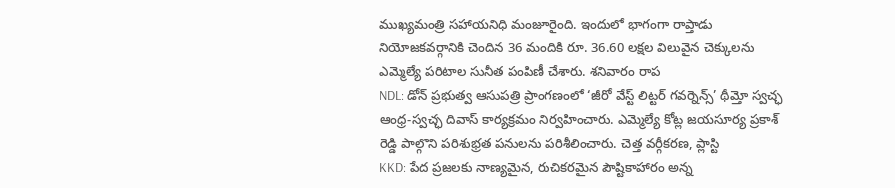ముఖ్యమంత్రి సహాయనిధి మంజూరైంది. ఇందులో భాగంగా రాప్తాడు నియోజకవర్గానికి చెందిన 36 మందికి రూ. 36.60 లక్షల విలువైన చెక్కులను ఎమ్మెల్యే పరిటాల సునీత పంపిణీ చేశారు. శనివారం రాప
NDL: డోన్ ప్రభుత్వ ఆసుపత్రి ప్రాంగణంలో ‘జీరో వేస్ట్ లిట్టర్ గవర్నెన్స్’ థీమ్తో స్వచ్ఛ ఆంధ్ర-స్వచ్ఛ దివాస్ కార్యక్రమం నిర్వహించారు. ఎమ్మెల్యే కోట్ల జయసూర్య ప్రకాశ్ రెడ్డి పాల్గొని పరిశుభ్రత పనులను పరిశీలించారు. చెత్త వర్గీకరణ, ప్లాస్టి
KKD: పేద ప్రజలకు నాణ్యమైన, రుచికరమైన పౌష్టికాహారం అన్న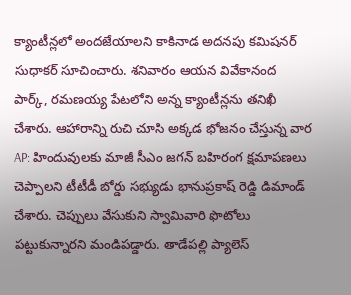క్యాంటీన్లలో అందజేయాలని కాకినాడ అదనపు కమిషనర్ సుధాకర్ సూచించారు. శనివారం ఆయన వివేకానంద పార్క్, రమణయ్య పేటలోని అన్న క్యాంటీన్లను తనిఖీ చేశారు. ఆహారాన్ని రుచి చూసి అక్కడ భోజనం చేస్తున్న వార
AP: హిందువులకు మాజీ సీఎం జగన్ బహిరంగ క్షమాపణలు చెప్పాలని టీటీడీ బోర్డు సభ్యుడు భానుప్రకాష్ రెడ్డి డిమాండ్ చేశారు. చెప్పులు వేసుకుని స్వామివారి ఫొటోలు పట్టుకున్నారని మండిపడ్డారు. తాడేపల్లి ప్యాలెస్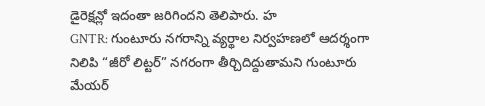డైరెక్షన్లో ఇదంతా జరిగిందని తెలిపారు. హ
GNTR: గుంటూరు నగరాన్ని వ్యర్థాల నిర్వహణలో ఆదర్శంగా నిలిపి “జీరో లిట్టర్” నగరంగా తీర్చిదిద్దుతామని గుంటూరు మేయర్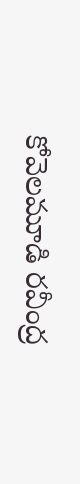కోవెలమూడి రవీంద్ర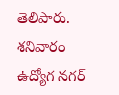తెలిపారు. శనివారం ఉద్యోగ నగర్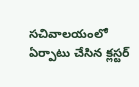సచివాలయంలో ఏర్పాటు చేసిన క్లస్టర్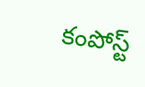కంపోస్ట్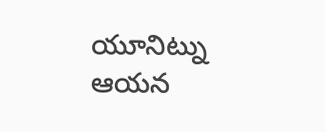యూనిట్ను ఆయన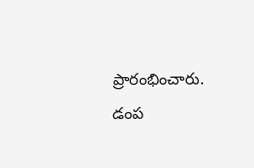ప్రారంభించారు. డంప